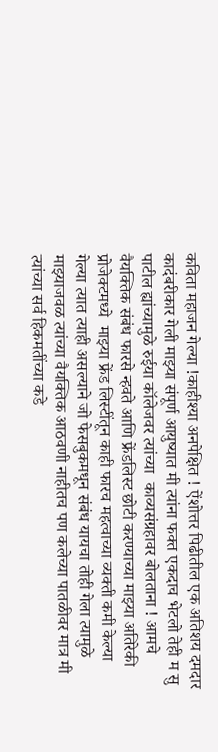कविता महाजन गेल्या !काहीश्या अनपेक्षित ! ऐंशोत्तर पिढीतील एक अतिशय दमदार कादंबरीकार गेली माझ्या संपूर्ण आयुष्यात मी त्यांना फक्त एकदाच भेटलो तेही म सु पाटील ह्यांच्यामुळे रुईया कॉलेजवर त्यांच्या  काव्यसंग्रहावर बोलताना ! आमचे वैयक्तिक संबंध फारसे न्हवते आणि फ्रेंडलिस्ट छोटी करण्याच्या माझ्या अतिरेकी प्रोजेक्टमध्ये  माझ्या फ्रेंड लिस्टींतून काही फारच महत्वाच्या व्यक्ती कमी केल्या गेल्या त्यात त्याही असल्याने जो फेसबुकमधून संबंध यायचा तोही गेला त्यामुळे माझ्याजवळ त्यांच्या वैयक्तिक आठवणी नाहीतच पण कलेच्या पातळीवर मात्र मी त्यांच्या सर्व हिकमतींच्या कडे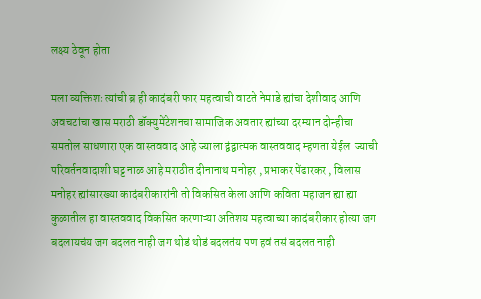लक्ष्य ठेवून होता

मला व्यक्तिशः त्यांची ब्र ही कादंबरी फार महत्वाची वाटते नेमाडे ह्यांचा देशीवाद आणि अवचटांचा खास मराठी डॉक्युमेंटेशनचा सामाजिक अवतार ह्यांच्या दरम्यान दोन्हीचा समतोल साधणारा एक वास्तववाद आहे ज्याला द्वंद्वात्मक वास्तववाद म्हणता येईल  ज्याची परिवर्तनवादाशी घट्ट नाळ आहे मराठीत दीनानाथ मनोहर , प्रभाकर पेंढारकर , विलास मनोहर ह्यांसारख्या कादंबरीकारांनी तो विकसित केला आणि कविता महाजन ह्या ह्या कुळातील हा वास्तववाद विकसित करणाऱ्या अतिशय महत्वाच्या कादंबरीकार होत्या जग बदलायचंय जग बदलत नाही जग थोडं थोडं बदलतंय पण हवं तसं बदलत नाही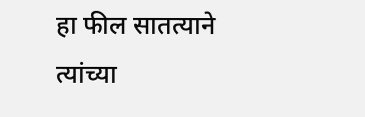हा फील सातत्याने त्यांच्या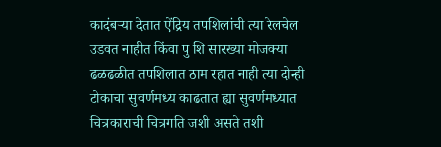कादंबऱ्या देतात ऐंद्रिय तपशिलांची त्या रेलचेल उडवत नाहीत किंवा पु शि सारख्या मोजक्या ढळढळीत तपशिलात ठाम रहात नाही त्या दोन्ही टोकाचा सुवर्णमध्य काढतात ह्या सुवर्णमध्यात चित्रकाराची चित्रगति जशी असते तशी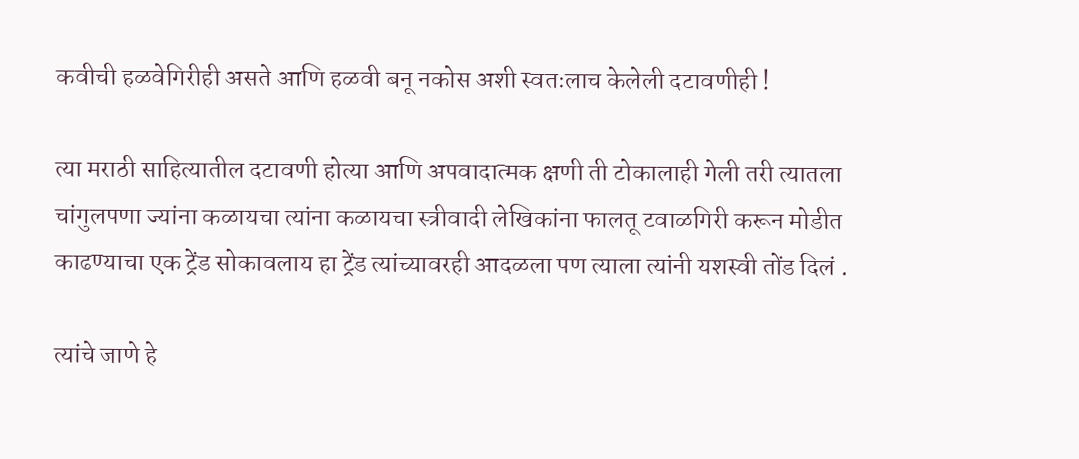कवीची हळवेगिरीही असते आणि हळवी बनू नकोस अशी स्वतःलाच केलेली दटावणीही !

त्या मराठी साहित्यातील दटावणी होत्या आणि अपवादात्मक क्षणी ती टोकालाही गेली तरी त्यातला चांगुलपणा ज्यांना कळायचा त्यांना कळायचा स्त्रीवादी लेखिकांना फालतू टवाळगिरी करून मोडीत काढण्याचा एक ट्रेंड सोकावलाय हा ट्रेंड त्यांच्यावरही आदळला पण त्याला त्यांनी यशस्वी तोंड दिलं .

त्यांचे जाणे हे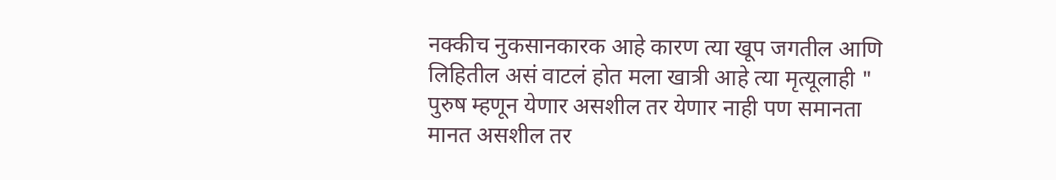नक्कीच नुकसानकारक आहे कारण त्या खूप जगतील आणि लिहितील असं वाटलं होत मला खात्री आहे त्या मृत्यूलाही " पुरुष म्हणून येणार असशील तर येणार नाही पण समानता मानत असशील तर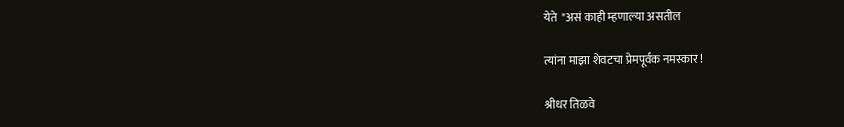येते  "असं काही म्हणाल्या असतील

त्यांना माझा शेवटचा प्रेमपूर्वक नमस्कार !

श्रीधर तिळवे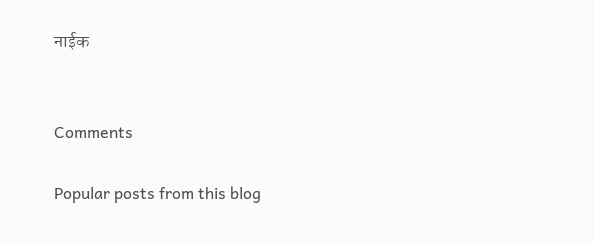नाईक


Comments

Popular posts from this blog